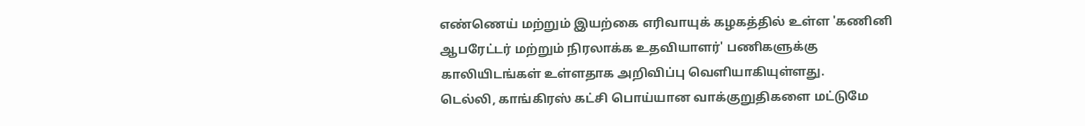எண்ணெய் மற்றும் இயற்கை எரிவாயுக் கழகத்தில் உள்ள 'கணினி ஆபரேட்டர் மற்றும் நிரலாக்க உதவியாளர்' பணிகளுக்கு காலியிடங்கள் உள்ளதாக அறிவிப்பு வெளியாகியுள்ளது.
டெல்லி, காங்கிரஸ் கட்சி பொய்யான வாக்குறுதிகளை மட்டுமே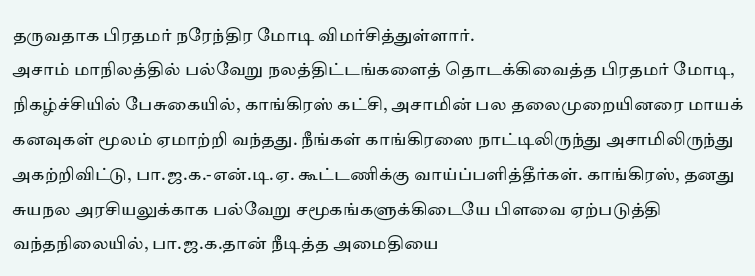தருவதாக பிரதமர் நரேந்திர மோடி விமர்சித்துள்ளார்.
அசாம் மாநிலத்தில் பல்வேறு நலத்திட்டங்களைத் தொடக்கிவைத்த பிரதமர் மோடி, நிகழ்ச்சியில் பேசுகையில், காங்கிரஸ் கட்சி, அசாமின் பல தலைமுறையினரை மாயக் கனவுகள் மூலம் ஏமாற்றி வந்தது. நீங்கள் காங்கிரஸை நாட்டிலிருந்து அசாமிலிருந்து அகற்றிவிட்டு, பா.ஜ.க.-என்.டி.ஏ. கூட்டணிக்கு வாய்ப்பளித்தீர்கள். காங்கிரஸ், தனது சுயநல அரசியலுக்காக பல்வேறு சமூகங்களுக்கிடையே பிளவை ஏற்படுத்தி வந்தநிலையில், பா.ஜ.க.தான் நீடித்த அமைதியை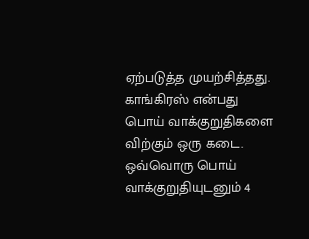ஏற்படுத்த முயற்சித்தது.
காங்கிரஸ் என்பது பொய் வாக்குறுதிகளை விற்கும் ஒரு கடை. ஒவ்வொரு பொய் வாக்குறுதியுடனும் 4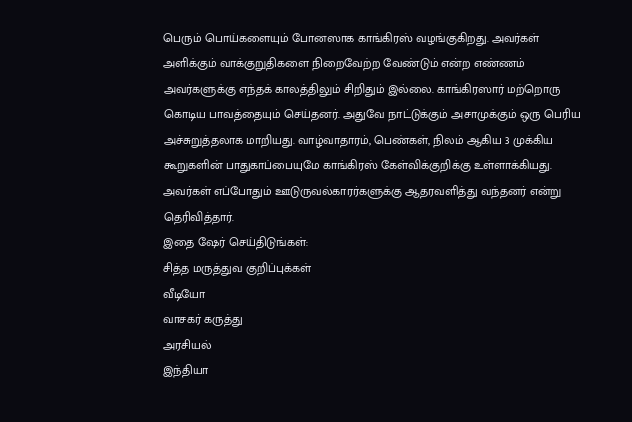பெரும் பொய்களையும் போனஸாக காங்கிரஸ் வழங்குகிறது. அவர்கள் அளிக்கும் வாக்குறுதிகளை நிறைவேற்ற வேண்டும் என்ற எண்ணம் அவர்களுக்கு எந்தக் காலத்திலும் சிறிதும் இல்லை. காங்கிரஸார் மற்றொரு கொடிய பாவத்தையும் செய்தனர். அதுவே நாட்டுக்கும் அசாமுக்கும் ஒரு பெரிய அச்சுறுத்தலாக மாறியது. வாழ்வாதாரம், பெண்கள், நிலம் ஆகிய 3 முக்கிய கூறுகளின் பாதுகாப்பையுமே காங்கிரஸ் கேள்விக்குறிக்கு உள்ளாக்கியது. அவர்கள் எப்போதும் ஊடுருவல்காரர்களுக்கு ஆதரவளித்து வந்தனர் என்று தெரிவித்தார்.
இதை ஷேர் செய்திடுங்கள்:
சித்த மருத்துவ குறிப்புக்கள்
வீடியோ
வாசகர் கருத்து
அரசியல்
இந்தியா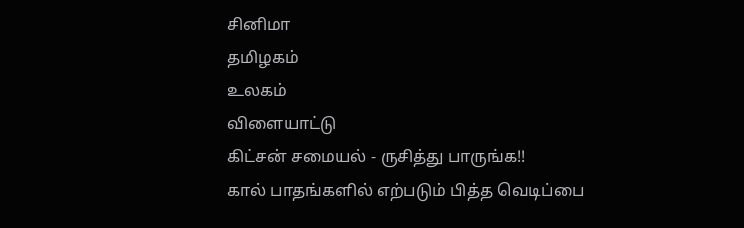சினிமா
தமிழகம்
உலகம்
விளையாட்டு
கிட்சன் சமையல் - ருசித்து பாருங்க!!
கால் பாதங்களில் எற்படும் பித்த வெடிப்பை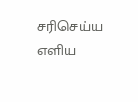சரிசெய்ய எளிய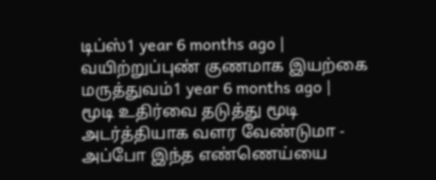டிப்ஸ்1 year 6 months ago |
வயிற்றுப்புண் குணமாக இயற்கை மருத்துவம்1 year 6 months ago |
மூடி உதிர்வை தடுத்து மூடி அடர்த்தியாக வளர வேண்டுமா - அப்போ இந்த எண்ணெய்யை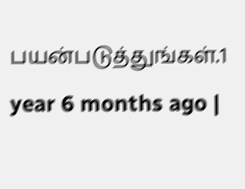பயன்படுத்துங்கள்.1 year 6 months ago |